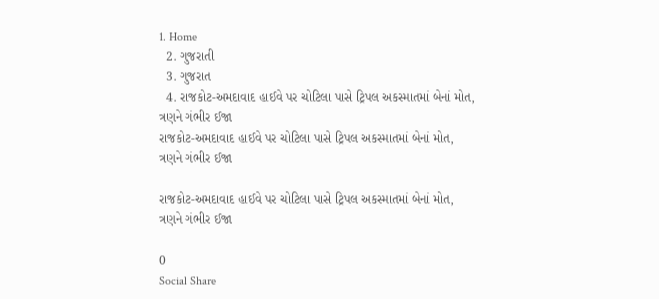1. Home
  2. ગુજરાતી
  3. ગુજરાત
  4. રાજકોટ-અમદાવાદ હાઈવે પર ચોટિલા પાસે ટ્રિપલ અકસ્માતમાં બેનાં મોત, ત્રણને ગંભીર ઈજા
રાજકોટ-અમદાવાદ હાઈવે પર ચોટિલા પાસે ટ્રિપલ અકસ્માતમાં બેનાં મોત, ત્રણને ગંભીર ઈજા

રાજકોટ-અમદાવાદ હાઈવે પર ચોટિલા પાસે ટ્રિપલ અકસ્માતમાં બેનાં મોત, ત્રણને ગંભીર ઈજા

0
Social Share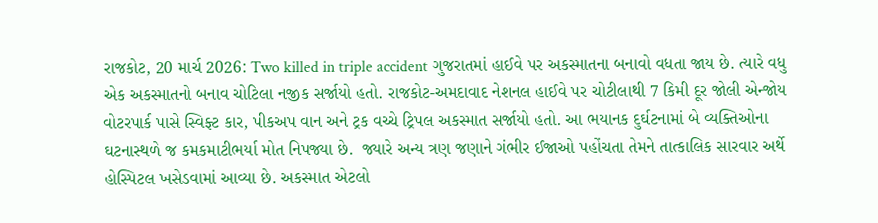રાજકોટ, 20 માર્ચ 2026: Two killed in triple accident ગુજરાતમાં હાઈવે પર અકસ્માતના બનાવો વધતા જાય છે. ત્યારે વધુ એક અકસ્માતનો બનાવ ચોટિલા નજીક સર્જાયો હતો. રાજકોટ-અમદાવાદ નેશનલ હાઈવે પર ચોટીલાથી 7 કિમી દૂર જોલી એન્જોય વોટરપાર્ક પાસે સ્વિફ્ટ કાર, પીકઅપ વાન અને ટ્રક વચ્ચે ટ્રિપલ અકસ્માત સર્જાયો હતો. આ ભયાનક દુર્ઘટનામાં બે વ્યક્તિઓના ઘટનાસ્થળે જ કમકમાટીભર્યા મોત નિપજ્યા છે.  જ્યારે અન્ય ત્રણ જણાને ગંભીર ઈજાઓ પહોંચતા તેમને તાત્કાલિક સારવાર અર્થે હોસ્પિટલ ખસેડવામાં આવ્યા છે. અકસ્માત એટલો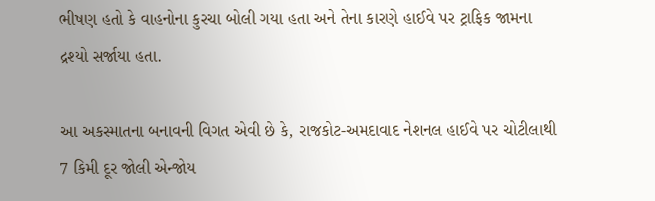ભીષણ હતો કે વાહનોના કુરચા બોલી ગયા હતા અને તેના કારણે હાઈવે પર ટ્રાફિક જામના દ્રશ્યો સર્જાયા હતા.

આ અકસ્માતના બનાવની વિગત એવી છે કે, રાજકોટ-અમદાવાદ નેશનલ હાઈવે પર ચોટીલાથી 7 કિમી દૂર જોલી એન્જોય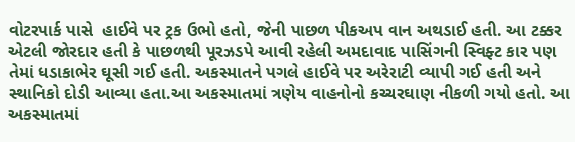વોટરપાર્ક પાસે  હાઈવે પર ટ્રક ઉભો હતો, જેની પાછળ પીકઅપ વાન અથડાઈ હતી. આ ટક્કર એટલી જોરદાર હતી કે પાછળથી પૂરઝડપે આવી રહેલી અમદાવાદ પાસિંગની સ્વિફ્ટ કાર પણ તેમાં ધડાકાભેર ઘૂસી ગઈ હતી. અકસ્માતને પગલે હાઈવે પર અરેરાટી વ્યાપી ગઈ હતી અને સ્થાનિકો દોડી આવ્યા હતા.આ અકસ્માતમાં ત્રણેય વાહનોનો કચ્ચરઘાણ નીકળી ગયો હતો. આ અકસ્માતમાં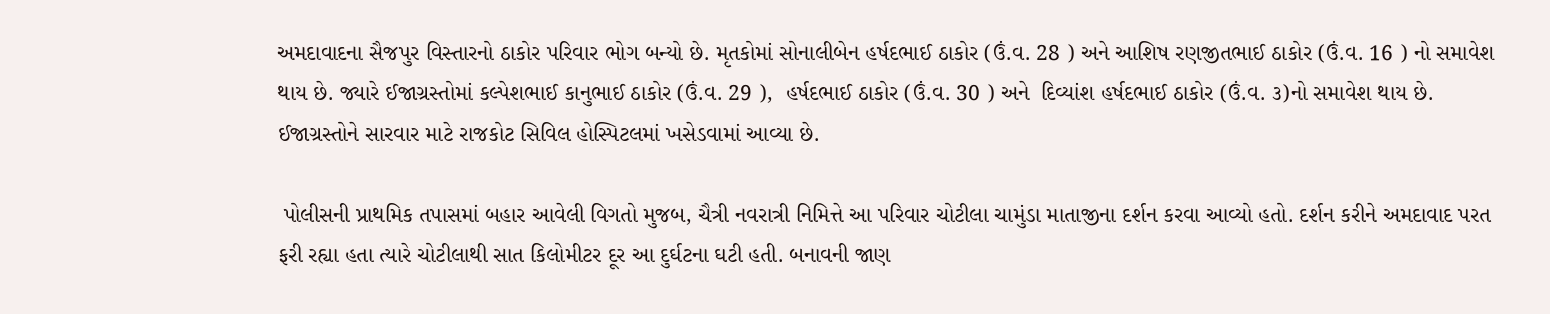અમદાવાદના સૈજપુર વિસ્તારનો ઠાકોર પરિવાર ભોગ બન્યો છે. મૃતકોમાં સોનાલીબેન હર્ષદભાઈ ઠાકોર (ઉં.વ. 28 ) અને આશિષ રણજીતભાઈ ઠાકોર (ઉં.વ. 16 ) નો સમાવેશ થાય છે. જ્યારે ઈજાગ્રસ્તોમાં કલ્પેશભાઈ કાનુભાઈ ઠાકોર (ઉં.વ. 29 ),  હર્ષદભાઈ ઠાકોર (ઉં.વ. 30 ) અને  દિવ્યાંશ હર્ષદભાઈ ઠાકોર (ઉં.વ. ૩)નો સમાવેશ થાય છે. ઈજાગ્રસ્તોને સારવાર માટે રાજકોટ સિવિલ હોસ્પિટલમાં ખસેડવામાં આવ્યા છે.

 પોલીસની પ્રાથમિક તપાસમાં બહાર આવેલી વિગતો મુજબ, ચૈત્રી નવરાત્રી નિમિત્તે આ પરિવાર ચોટીલા ચામુંડા માતાજીના દર્શન કરવા આવ્યો હતો. દર્શન કરીને અમદાવાદ પરત ફરી રહ્યા હતા ત્યારે ચોટીલાથી સાત કિલોમીટર દૂર આ દુર્ઘટના ઘટી હતી. બનાવની જાણ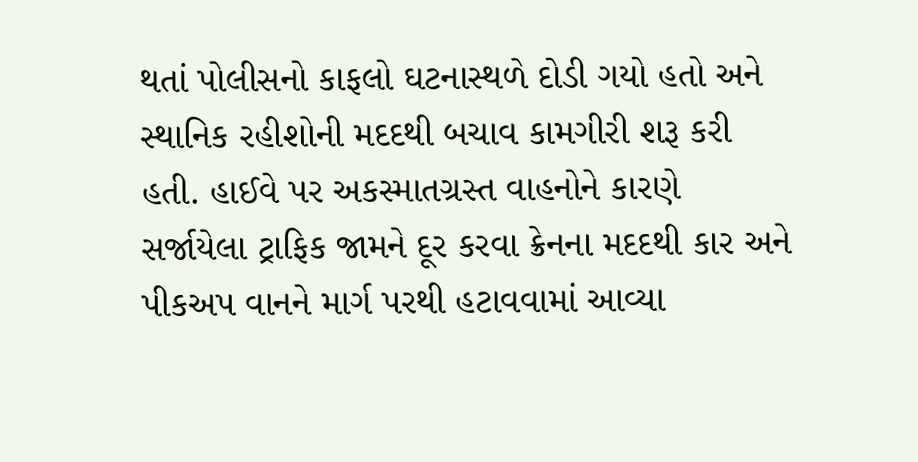થતાં પોલીસનો કાફલો ઘટનાસ્થળે દોડી ગયો હતો અને સ્થાનિક રહીશોની મદદથી બચાવ કામગીરી શરૂ કરી હતી. હાઈવે પર અકસ્માતગ્રસ્ત વાહનોને કારણે સર્જાયેલા ટ્રાફિક જામને દૂર કરવા ક્રેનના મદદથી કાર અને પીકઅપ વાનને માર્ગ પરથી હટાવવામાં આવ્યા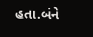હતા.બંને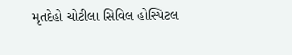મૃતદેહો ચોટીલા સિવિલ હોસ્પિટલ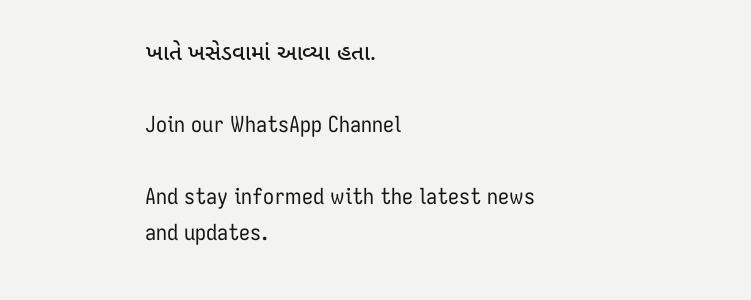ખાતે ખસેડવામાં આવ્યા હતા.

Join our WhatsApp Channel

And stay informed with the latest news and updates.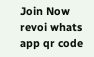Join Now
revoi whats app qr code